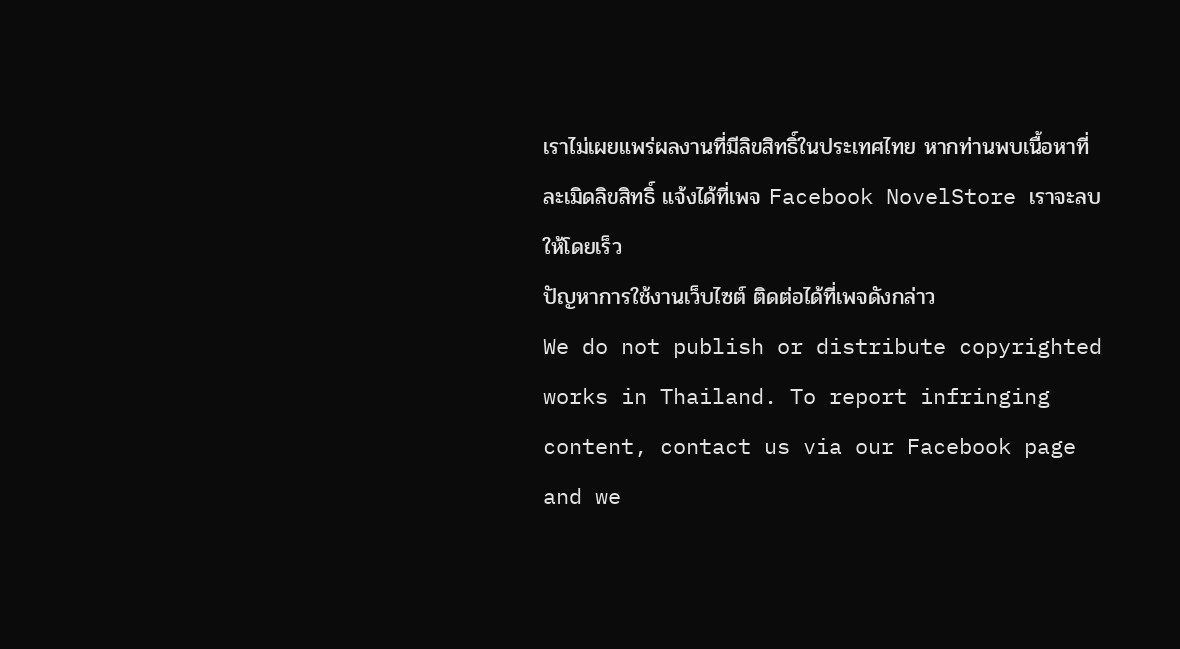เราไม่เผยแพร่ผลงานที่มีลิขสิทธิ์ในประเทศไทย หากท่านพบเนื้อหาที่ละเมิดลิขสิทธิ์ แจ้งได้ที่เพจ Facebook NovelStore เราจะลบให้โดยเร็ว
ปัญหาการใช้งานเว็บไซต์ ติดต่อได้ที่เพจดังกล่าว
We do not publish or distribute copyrighted works in Thailand. To report infringing content, contact us via our Facebook page and we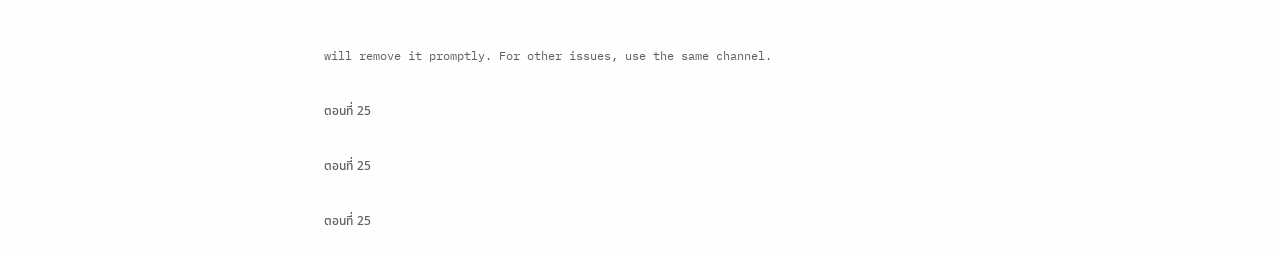will remove it promptly. For other issues, use the same channel.

ตอนที่ 25

ตอนที่ 25

ตอนที่ 25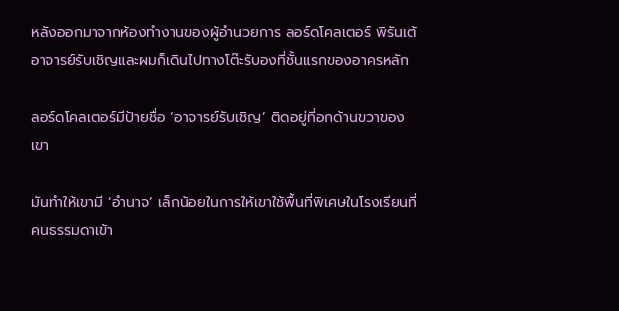หลังออกมาจากห้องทำงานของผู้อำนวยการ ลอร์ดโคลเตอร์ พิรันเต้อาจารย์รับเชิญและผมก็เดินไปทางโต๊ะรับองที่ชั้นแรกของอาครหลัก

ลอร์ดโคลเตอร์มีป้ายชื่อ ‘อาจารย์รับเชิญ’ ติดอยู่ที่อกด้านขวาของเขา

มันทำให้เขามี ‘อำนาจ’ เล็กน้อยในการให้เขาใช้พื้นที่พิเศษในโรงเรียนที่คนธรรมดาเข้า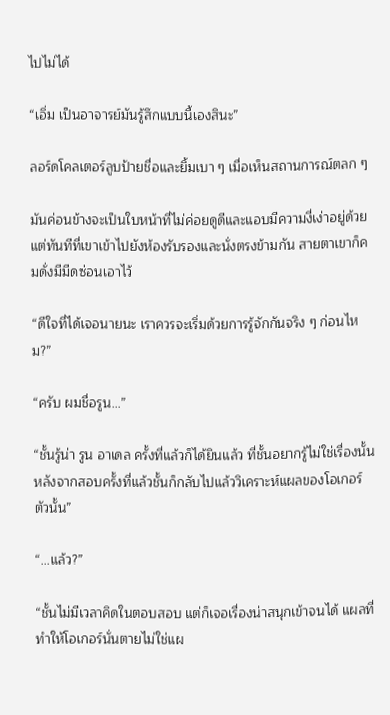ไปไม่ได้

“เอิ่ม เป็นอาจารย์มันรู้สึกแบบนี้เองสินะ”

ลอร์ดโคลเตอร์ลูบป้ายชื่อและยิ้มเบา ๆ เมื่อเห็นสถานการณ์ตลก ๆ

มันค่อนข้างจะเป็นใบหน้าที่ไม่ค่อยดูดีและแอบมีความงี่เง่าอยู่ด้วย แต่ทันทีที่เขาเข้าไปยังห้องรับรองและนั่งตรงข้ามกัน สายตาเขาก็คมดั่งมีมีดซ่อนเอาไว้

“ดีใจที่ได้เจอนายนะ เราควรจะเริ่มด้วยการรู้จักกันจริง ๆ ก่อนไหม?”

“ครับ ผมชื่อรูน…”

“ชั้นรู้น่า รูน อาเดล ครั้งที่แล้วก็ได้ยินแล้ว ที่ชั้นอยากรู้ไม่ใช่เรื่องนั้น หลังจากสอบครั้งที่แล้วชั้นก็กลับไปแล้ววิเคราะห์แผลของโอเกอร์ตัวนั้น”

“...แล้ว?”

“ชั้นไม่มีเวลาคิดในตอบสอบ แต่ก็เจอเรื่องน่าสนุกเข้าจนได้ แผลที่ทำให้โอเกอร์นั่นตายไม่ใช่แผ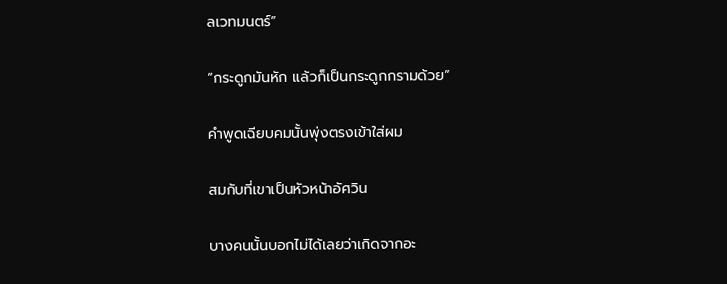ลเวทมนตร์”

“กระดูกมันหัก แล้วก็เป็นกระดูกกรามด้วย”

คำพูดเฉียบคมนั้นพุ่งตรงเข้าใส่ผม

สมกับที่เขาเป็นหัวหน้าอัศวิน

บางคนนั้นบอกไม่ได้เลยว่าเกิดจากอะ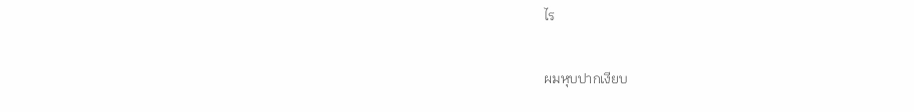ไร

ผมหุบปากเงียบ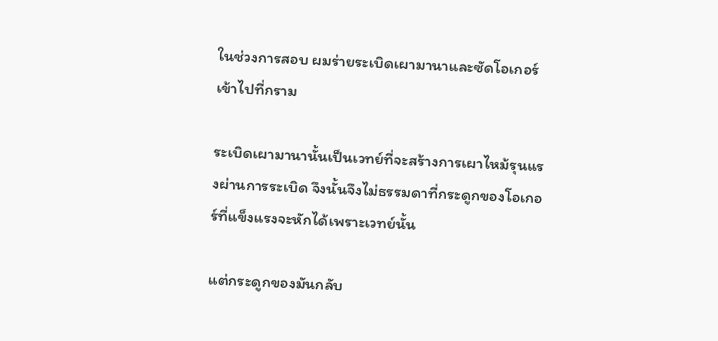ในช่วงการสอบ ผมร่ายระเบิดเผามานาและซัดโอเกอร์เข้าไปที่กราม

ระเบิดเผามานานั้นเป็นเวทย์ที่จะสร้างการเผาไหม้รุนแรงผ่านการระเบิด จึงนั้นจึงไม่ธรรมดาที่กระดูกของโอเกอร์ที่แข็งแรงจะหักได้เพราะเวทย์นั้น

แต่กระดูกของมันกลับ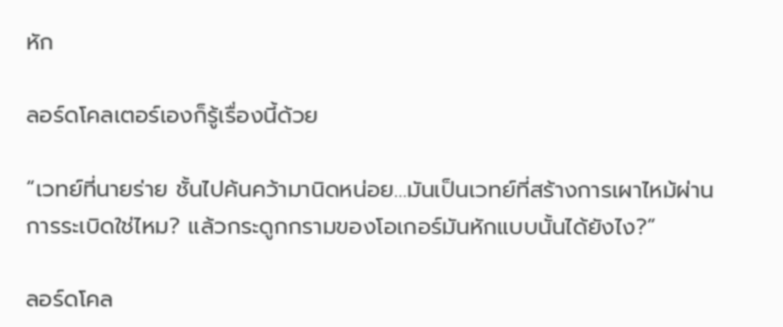หัก

ลอร์ดโคลเตอร์เองก็รู้เรื่องนี้ด้วย

“เวทย์ที่นายร่าย ชั้นไปค้นคว้ามานิดหน่อย…มันเป็นเวทย์ที่สร้างการเผาไหม้ผ่านการระเบิดใช่ไหม? แล้วกระดูกกรามของโอเกอร์มันหักแบบนั้นได้ยังไง?”

ลอร์ดโคล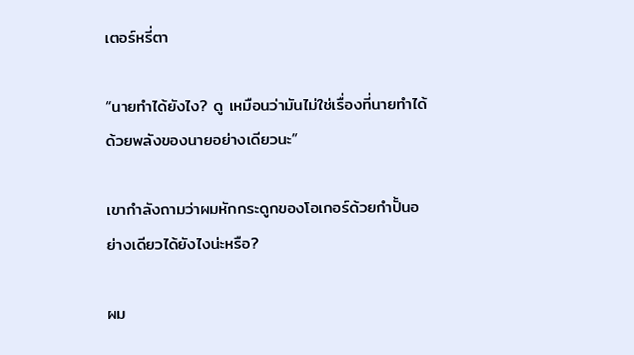เตอร์หรี่ตา

“นายทำได้ยังไง? ดู เหมือนว่ามันไม่ใช่เรื่องที่นายทำได้ด้วยพลังของนายอย่างเดียวนะ”

เขากำลังถามว่าผมหักกระดูกของโอเกอร์ด้วยกำปั้นอย่างเดียวได้ยังไงน่ะหรือ?

ผม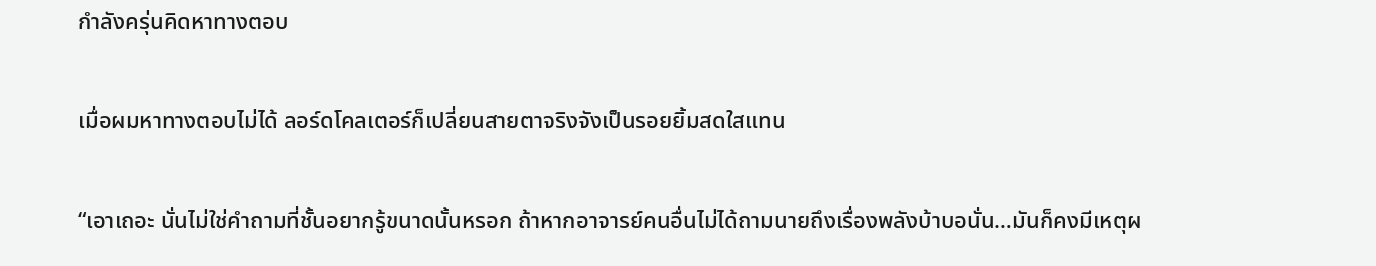กำลังครุ่นคิดหาทางตอบ

เมื่อผมหาทางตอบไม่ได้ ลอร์ดโคลเตอร์ก็เปลี่ยนสายตาจริงจังเป็นรอยยิ้มสดใสแทน

“เอาเถอะ นั่นไม่ใช่คำถามที่ชั้นอยากรู้ขนาดนั้นหรอก ถ้าหากอาจารย์คนอื่นไม่ได้ถามนายถึงเรื่องพลังบ้าบอนั่น…มันก็คงมีเหตุผ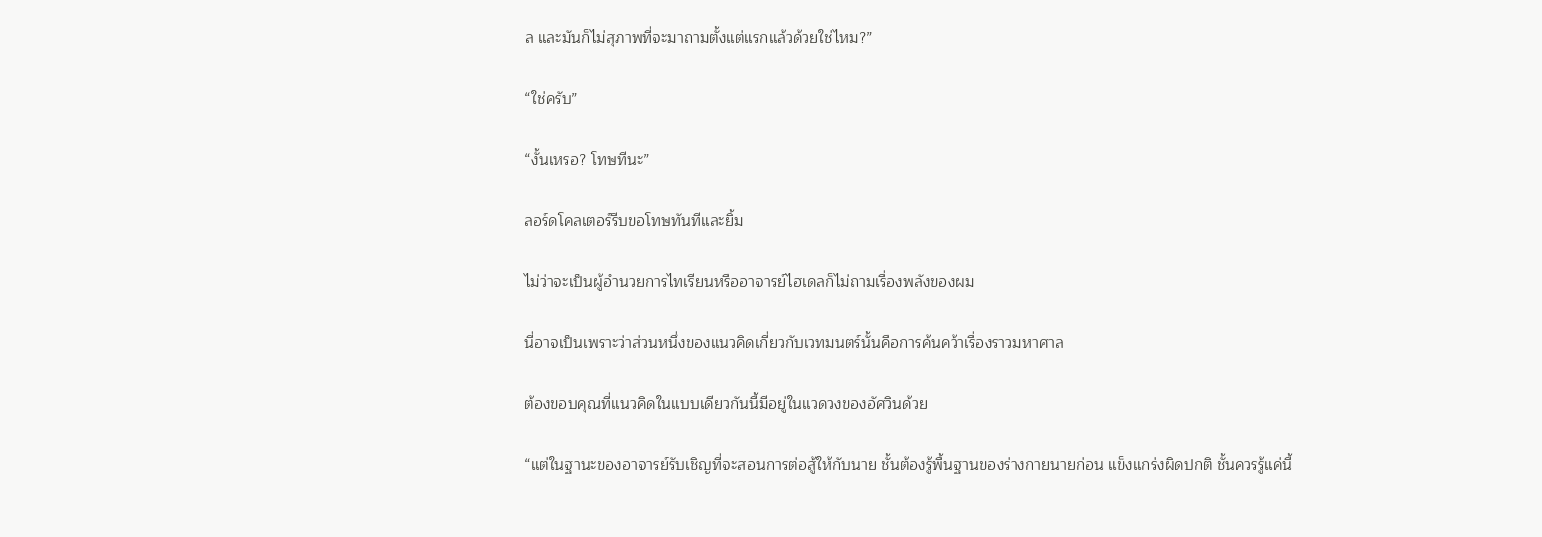ล และมันก็ไม่สุภาพที่จะมาถามตั้งแต่แรกแล้วด้วยใช่ไหม?”

“ใช่ครับ”

“งั้นเหรอ? โทษทีนะ”

ลอร์ดโคลเตอร์รีบขอโทษทันทีและยิ้ม

ไม่ว่าจะเป็นผู้อำนวยการไทเรียนหรืออาจารย์ไฮเดลก็ไม่ถามเรื่องพลังของผม

นี่อาจเป็นเพราะว่าส่วนหนึ่งของแนวคิดเกี่ยวกับเวทมนตร์นั้นคือการค้นคว้าเรื่องราวมหาศาล

ต้องขอบคุณที่แนวคิดในแบบเดียวกันนี้มีอยู่ในแวดวงของอัศวินด้วย

“แต่ในฐานะของอาจารย์รับเชิญที่จะสอนการต่อสู้ให้กับนาย ชั้นต้องรู้พื้นฐานของร่างกายนายก่อน แข็งแกร่งผิดปกติ ชั้นควรรู้แค่นี้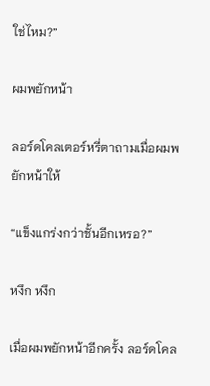ใช่ไหม?”

ผมพยักหน้า

ลอร์ดโคลเตอร์หรี่ตาถามเมื่อผมพยักหน้าให้

“แข็งแกร่งกว่าชั้นอีกเหรอ?”

หงึก หงึก

เมื่อผมพยักหน้าอีกครั้ง ลอร์ดโคล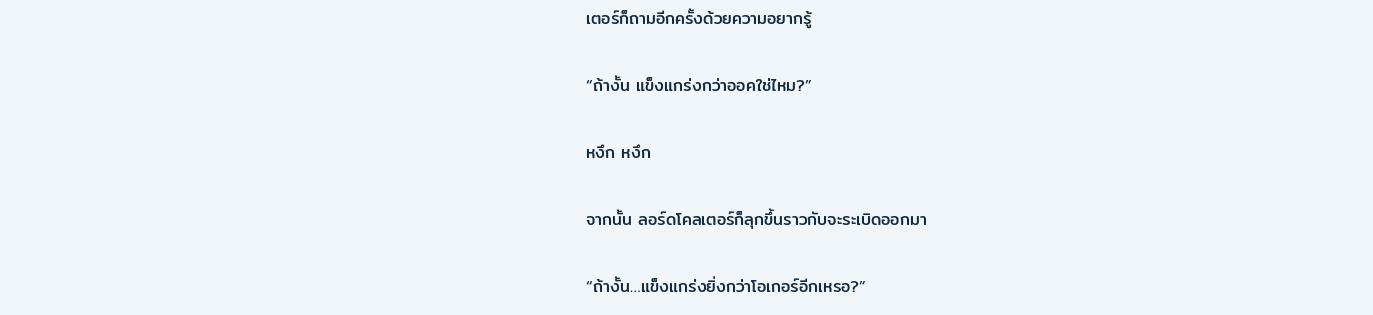เตอร์ก็ถามอีกครั้งด้วยความอยากรู้

“ถ้างั้น แข็งแกร่งกว่าออคใช่ไหม?”

หงึก หงึก

จากนั้น ลอร์ดโคลเตอร์ก็ลุกขึ้นราวกับจะระเบิดออกมา

“ถ้างั้น…แข็งแกร่งยิ่งกว่าโอเกอร์อีกเหรอ?”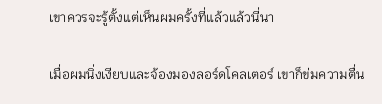เขาควรจะรู้ตั้งแต่เห็นผมครั้งที่แล้วแล้วนี่นา

เมื่อผมนิ่งเงียบและจ้องมองลอร์ดโคลเตอร์ เขาก็ข่มความตื่น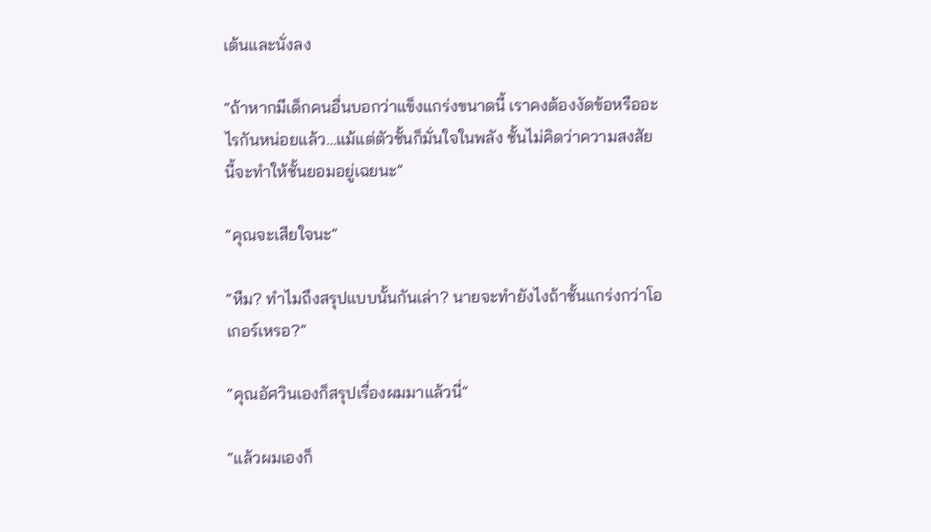เต้นและนั่งลง

“ถ้าหากมีเด็กคนอื่นบอกว่าแข็งแกร่งขนาดนี้ เราคงต้องงัดข้อหรืออะไรกันหน่อยแล้ว…แม้แต่ตัวชั้นก็มั่นใจในพลัง ชั้นไม่คิดว่าความสงสัยนี้จะทำให้ชั้นยอมอยู่เฉยนะ”

“คุณจะเสียใจนะ”

“หืม? ทำไมถึงสรุปแบบนั้นกันเล่า? นายจะทำยังไงถ้าชั้นแกร่งกว่าโอเกอร์เหรอ?”

“คุณอัศวินเองก็สรุปเรื่องผมมาแล้วนี่”

“แล้วผมเองก็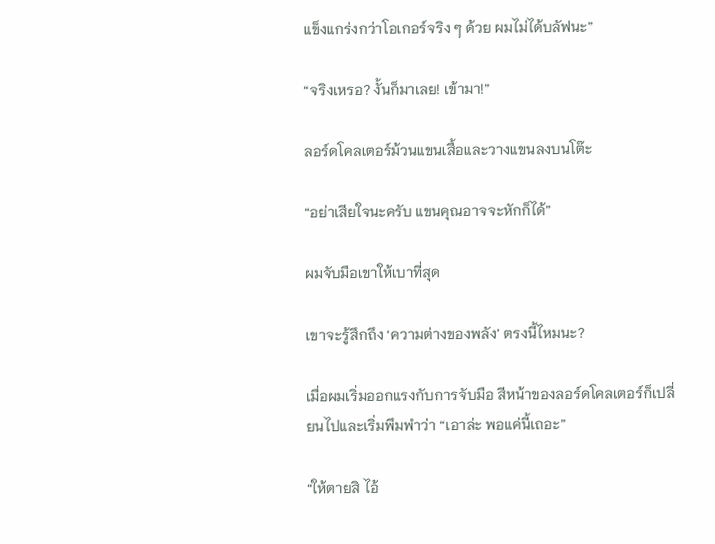แข็งแกร่งกว่าโอเกอร์จริง ๆ ด้วย ผมไม่ได้บลัฟนะ”

“จริงเหรอ? งั้นก็มาเลย! เข้ามา!”

ลอร์ดโคลเตอร์ม้วนแขนเสื้อและวางแขนลงบนโต๊ะ

“อย่าเสียใจนะครับ แขนคุณอาจจะหักก็ได้”

ผมจับมือเขาให้เบาที่สุด

เขาจะรู้สึกถึง ‘ความต่างของพลัง’ ตรงนี้ไหมนะ?

เมื่อผมเริ่มออกแรงกับการจับมือ สีหน้าของลอร์ดโคลเตอร์ก็เปลี่ยนไปและเริ่มพึมพำว่า “เอาล่ะ พอแค่นี้เถอะ”

“ให้ตายสิ ไอ้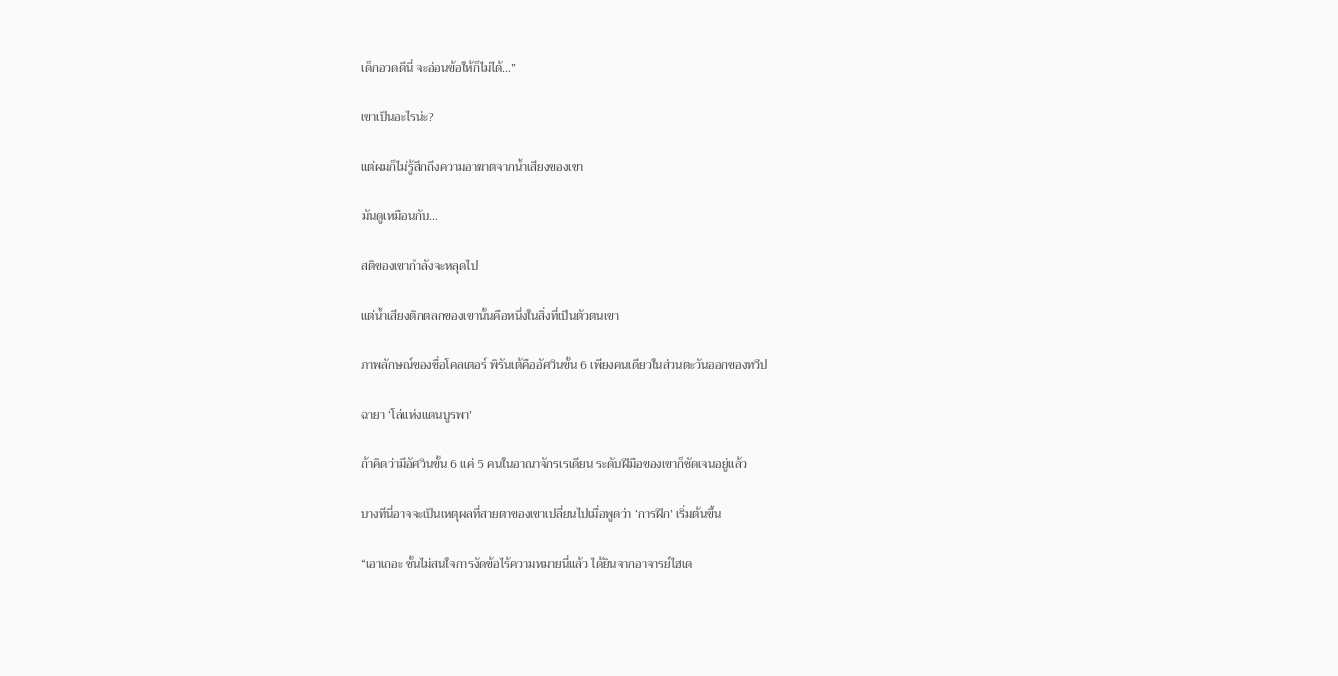เด็กอวดดีนี่ จะอ่อนข้อให้ก็ไม่ได้…”

เขาเป็นอะไรน่ะ?

แต่ผมก็ไม่รู้สึกถึงความอาฆาตจากน้ำเสียงของเขา

มันดูเหมือนกับ…

สติของเขากำลังจะหลุดไป

แต่น้ำเสียงติกตลกของเขานั้นคือหนึ่งในสิ่งที่เป็นตัวตนเขา

ภาพลักษณ์ของชื่อโคลเตอร์ พิรันเต้คืออัศวินขั้น 6 เพียงคนเดียวในส่วนตะวันออกของทวีป

ฉายา ‘โล่แห่งแดนบูรพา’

ถ้าคิดว่ามีอัศวินขั้น 6 แค่ 5 คนในอาณาจักรเรเดียน ระดับฝีมือของเขาก็ชัดเจนอยู่แล้ว

บางทีนี่อาจจะเป็นเหตุผลที่สายตาของเขาเปลี่ยนไปเมื่อพูดว่า ‘การฝึก’ เริ่มต้นขึ้น

“เอาเถอะ ชั้นไม่สนใจการงัดข้อไร้ความหมายนี่แล้ว ได้ยินจากอาจารย์ไฮเด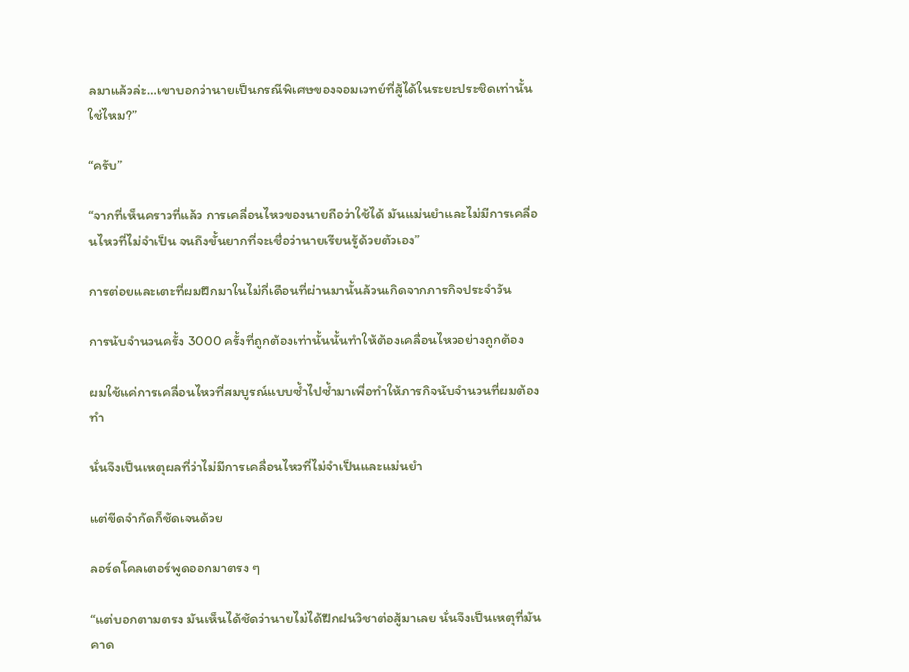ลมาแล้วล่ะ…เขาบอกว่านายเป็นกรณีพิเศษของจอมเวทย์ที่สู้ได้ในระยะประชิดเท่านั้น ใช่ไหม?”

“ครับ”

“จากที่เห็นคราวที่แล้ว การเคลื่อนไหวของนายถือว่าใช้ได้ มันแม่นยำและไม่มีการเคลื่อนไหวที่ไม่จำเป็น จนถึงขั้นยากที่จะเชื่อว่านายเรียนรู้ด้วยตัวเอง”

การต่อยและเตะที่ผมฝึกมาในไม่กี่เดือนที่ผ่านมานั้นล้วนเกิดจากภารกิจประจำวัน

การนับจำนวนครั้ง 3000 ครั้งที่ถูกต้องเท่านั้นนั้นทำให้ต้องเคลื่อนไหวอย่างถูกต้อง

ผมใช้แค่การเคลื่อนไหวที่สมบูรณ์แบบซ้ำไปซ้ำมาเพื่อทำให้ภารกิจนับจำนวนที่ผมต้องทำ

นั่นจึงเป็นเหตุผลที่ว่าไม่มีการเคลื่อนไหวที่ไม่จำเป็นและแม่นยำ

แต่ขีดจำกัดก็ชัดเจนด้วย

ลอร์ดโคลเตอร์พูดออกมาตรง ๆ

“แต่บอกตามตรง มันเห็นได้ชัดว่านายไม่ได้ฝึกฝนวิชาต่อสู้มาเลย นั่นจึงเป็นเหตุที่มันคาด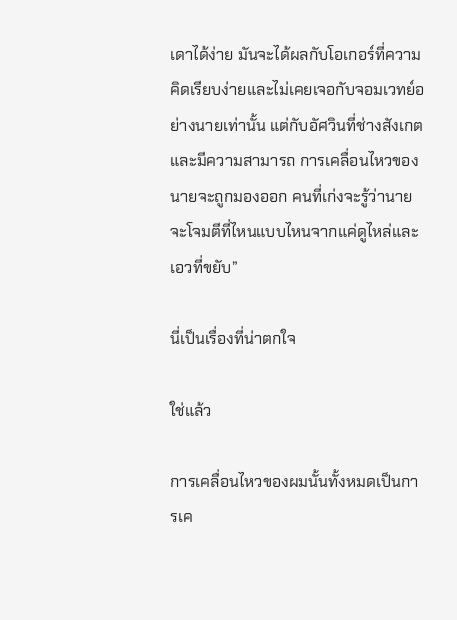เดาได้ง่าย มันจะได้ผลกับโอเกอร์ที่ความคิดเรียบง่ายและไม่เคยเจอกับจอมเวทย์อย่างนายเท่านั้น แต่กับอัศวินที่ช่างสังเกตและมีความสามารถ การเคลื่อนไหวของนายจะถูกมองออก คนที่เก่งจะรู้ว่านายจะโจมตีที่ไหนแบบไหนจากแค่ดูไหล่และเอวที่ขยับ”

นี่เป็นเรื่องที่น่าตกใจ

ใช่แล้ว

การเคลื่อนไหวของผมนั้นทั้งหมดเป็นการเค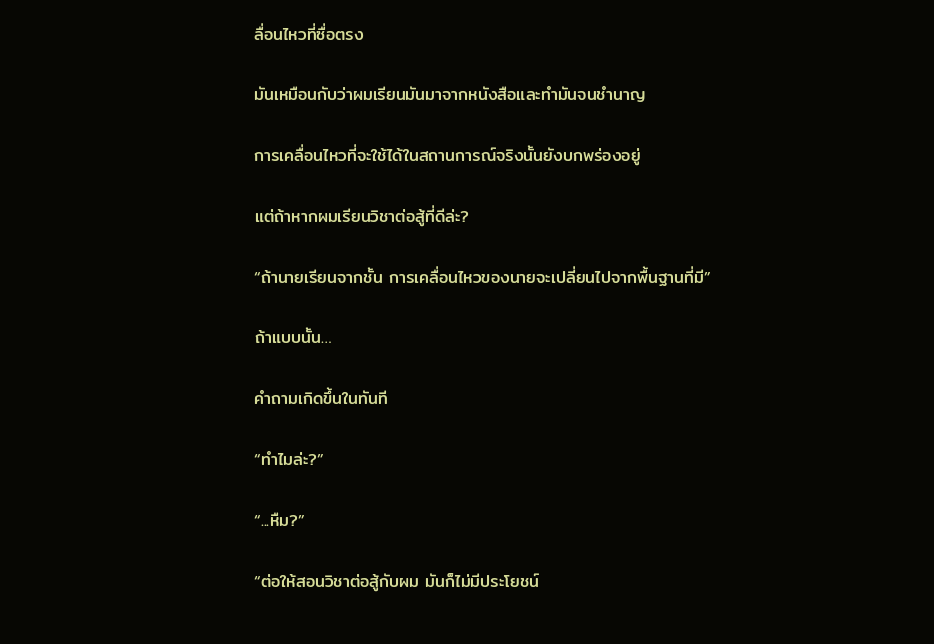ลื่อนไหวที่ซื่อตรง

มันเหมือนกับว่าผมเรียนมันมาจากหนังสือและทำมันจนชำนาญ

การเคลื่อนไหวที่จะใช้ได้ในสถานการณ์จริงนั้นยังบกพร่องอยู่

แต่ถ้าหากผมเรียนวิชาต่อสู้ที่ดีล่ะ?

“ถ้านายเรียนจากชั้น การเคลื่อนไหวของนายจะเปลี่ยนไปจากพื้นฐานที่มี”

ถ้าแบบนั้น…

คำถามเกิดขึ้นในทันที

“ทำไมล่ะ?”

“...หืม?”

“ต่อให้สอนวิชาต่อสู้กับผม มันก็ไม่มีประโยชน์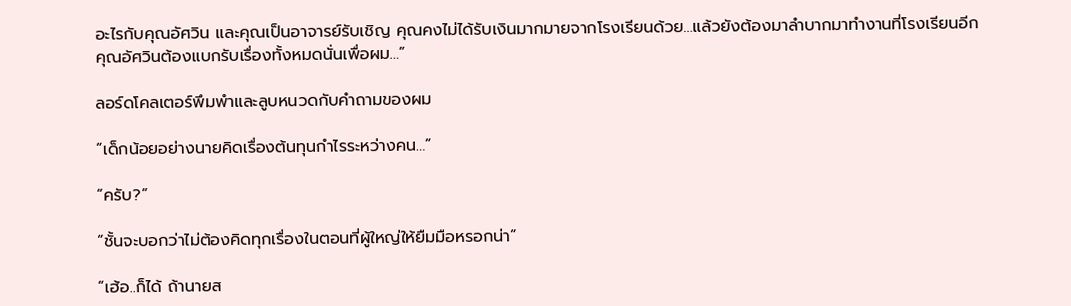อะไรกับคุณอัศวิน และคุณเป็นอาจารย์รับเชิญ คุณคงไม่ได้รับเงินมากมายจากโรงเรียนด้วย…แล้วยังต้องมาลำบากมาทำงานที่โรงเรียนอีก คุณอัศวินต้องแบกรับเรื่องทั้งหมดนั่นเพื่อผม…”

ลอร์ดโคลเตอร์พึมพำและลูบหนวดกับคำถามของผม

“เด็กน้อยอย่างนายคิดเรื่องต้นทุนกำไรระหว่างคน…”

“ครับ?”

“ชั้นจะบอกว่าไม่ต้องคิดทุกเรื่องในตอนที่ผู้ใหญ่ให้ยืมมือหรอกน่า”

“เฮ้อ..ก็ได้ ถ้านายส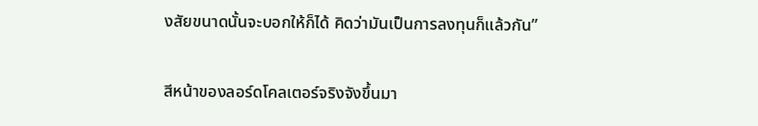งสัยขนาดนั้นจะบอกให้ก็ได้ คิดว่ามันเป็นการลงทุนก็แล้วกัน”

สีหน้าของลอร์ดโคลเตอร์จริงจังขึ้นมา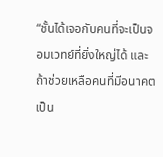“ชั้นได้เจอกับคนที่จะเป็นจอมเวทย์ที่ยิ่งใหญ่ได้ และถ้าช่วยเหลือคนที่มีอนาคตเป็น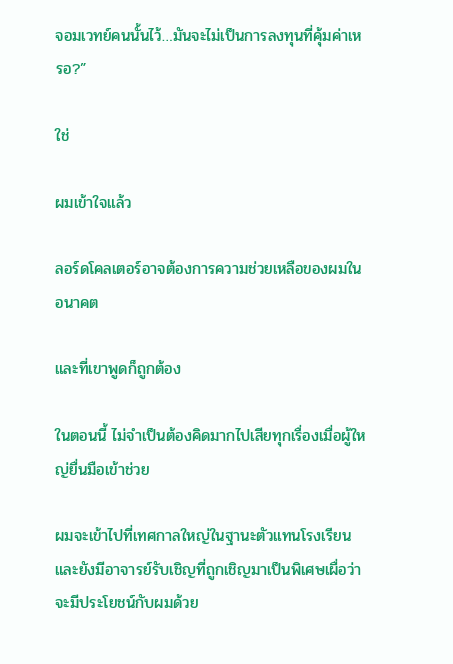จอมเวทย์คนนั้นไว้…มันจะไม่เป็นการลงทุนที่คุ้มค่าเหรอ?”

ใช่

ผมเข้าใจแล้ว

ลอร์ดโคลเตอร์อาจต้องการความช่วยเหลือของผมในอนาคต

และที่เขาพูดก็ถูกต้อง

ในตอนนี้ ไม่จำเป็นต้องคิดมากไปเสียทุกเรื่องเมื่อผู้ใหญ่ยื่นมือเข้าช่วย

ผมจะเข้าไปที่เทศกาลใหญ่ในฐานะตัวแทนโรงเรียน และยังมีอาจารย์รับเชิญที่ถูกเชิญมาเป็นพิเศษเผื่อว่าจะมีประโยชน์กับผมด้วย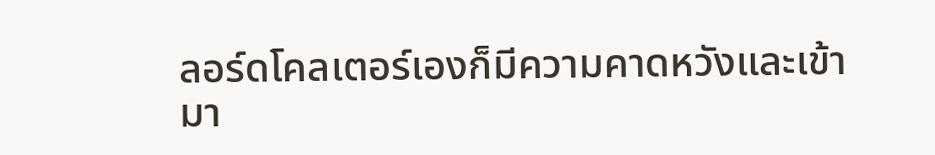ลอร์ดโคลเตอร์เองก็มีความคาดหวังและเข้ามา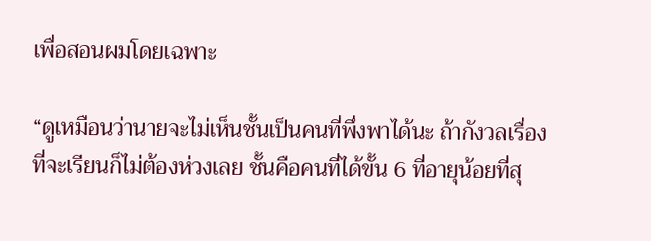เพื่อสอนผมโดยเฉพาะ

“ดูเหมือนว่านายจะไม่เห็นชั้นเป็นคนที่พึ่งพาได้นะ ถ้ากังวลเรื่องที่จะเรียนก็ไม่ต้องห่วงเลย ชั้นคือคนที่ได้ขั้น 6 ที่อายุน้อยที่สุ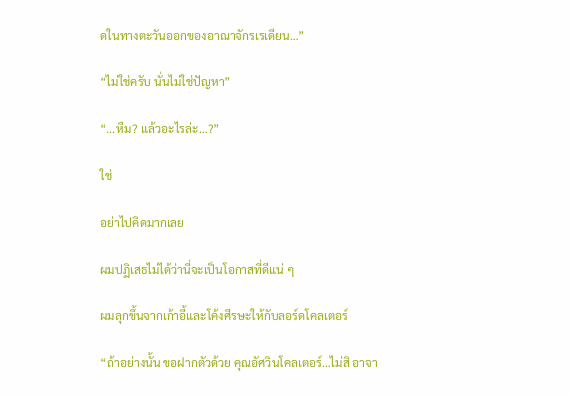ดในทางตะวันออกของอาณาจักรเรเดียน…”

“ไม่ใช่ครับ นั่นไม่ใช่ปัญหา”

“...หืม? แล้วอะไรล่ะ…?”

ใช่

อย่าไปคิดมากเลย

ผมปฏิเสธไม่ได้ว่านี่จะเป็นโอกาสที่ดีแน่ ๆ

ผมลุกขึ้นจากเก้าอี้และโค้งศีรษะให้กับลอร์ดโคลเตอร์

“ถ้าอย่างนั้น ขอฝากตัวด้วย คุณอัศวินโคลเตอร์…ไม่สิ อาจา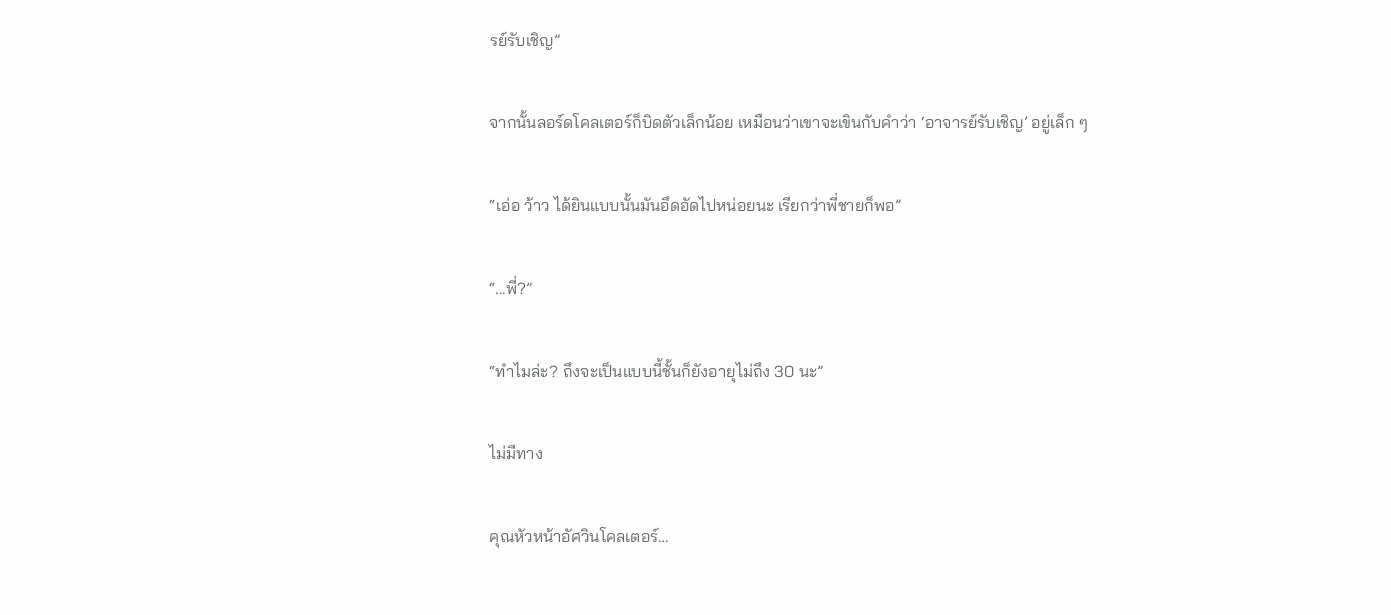รย์รับเชิญ”

จากนั้นลอร์ดโคลเตอร์ก็บิดตัวเล็กน้อย เหมือนว่าเขาจะเขินกับคำว่า ‘อาจารย์รับเชิญ’ อยู่เล็ก ๆ

“เอ่อ ว้าว ได้ยินแบบนั้นมันอึดอัดไปหน่อยนะ เรียกว่าพี่ชายก็พอ”

“...พี่?”

“ทำไมล่ะ? ถึงจะเป็นแบบนี้ชั้นก็ยังอายุไม่ถึง 30 นะ”

ไม่มีทาง

คุณหัวหน้าอัศวินโคลเตอร์…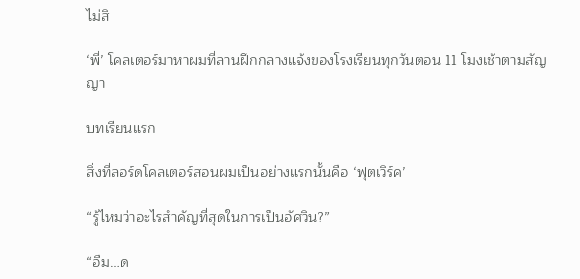ไม่สิ

‘พี่’ โคลเตอร์มาหาผมที่ลานฝึกกลางแจ้งของโรงเรียนทุกวันตอน 11 โมงเช้าตามสัญญา

บทเรียนแรก

สิ่งที่ลอร์ดโคลเตอร์สอนผมเป็นอย่างแรกนั้นคือ ‘ฟุตเวิร์ค’

“รู้ไหมว่าอะไรสำคัญที่สุดในการเป็นอัศวิน?”

“อืม…ด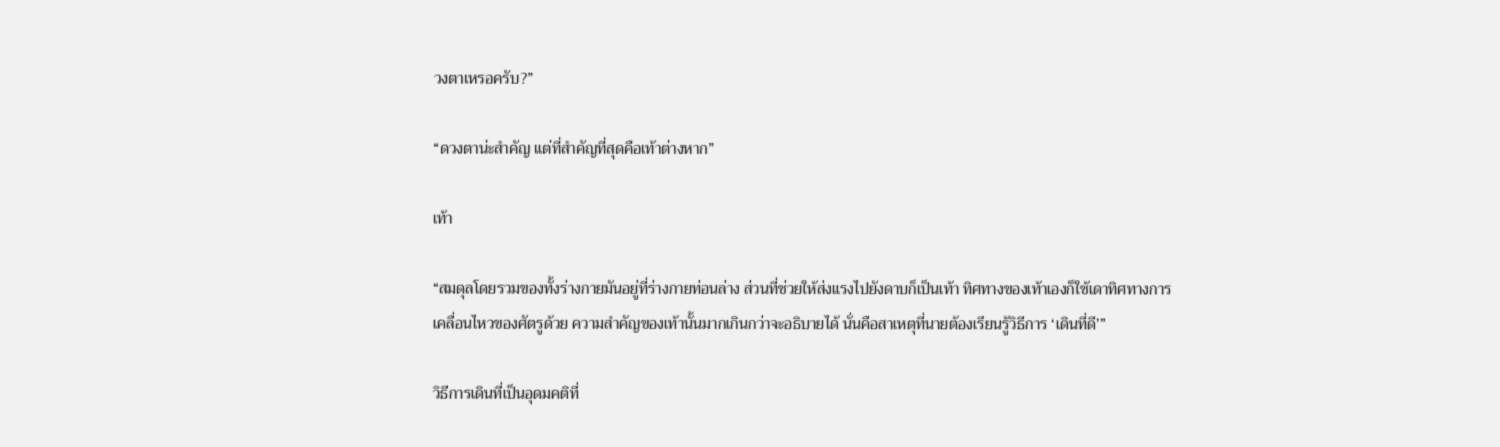วงตาเหรอครับ?”

“ดวงตาน่ะสำคัญ แต่ที่สำคัญที่สุดคือเท้าต่างหาก”

เท้า

“สมดุลโดยรวมของทั้งร่างกายมันอยู่ที่ร่างกายท่อนล่าง ส่วนที่ช่วยให้ส่งแรงไปยังดาบก็เป็นเท้า ทิศทางของเท้าเองก็ใช้เดาทิศทางการเคลื่อนไหวของศัตรูด้วย ความสำคัญของเท้านั้นมากเกินกว่าจะอธิบายได้ นั่นคือสาเหตุที่นายต้องเรียนรู้วิธีการ ‘เดินที่ดี’”

วิธีการเดินที่เป็นอุดมคติที่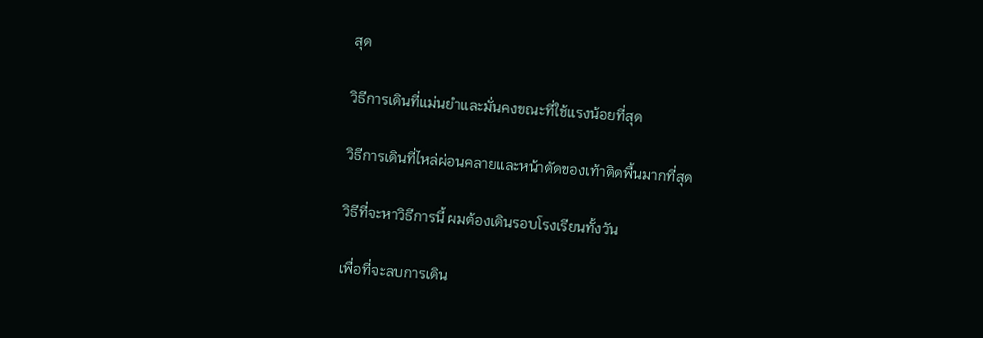สุด

วิธีการเดินที่แม่นยำและมั่นคงขณะที่ใช้แรงน้อยที่สุด

วิธีการเดินที่ไหล่ผ่อนคลายและหน้าตัดของเท้าติดพื้นมากที่สุด

วิธีที่จะหาวิธีการนี้ ผมต้องเดินรอบโรงเรียนทั้งวัน

เพื่อที่จะลบการเดิน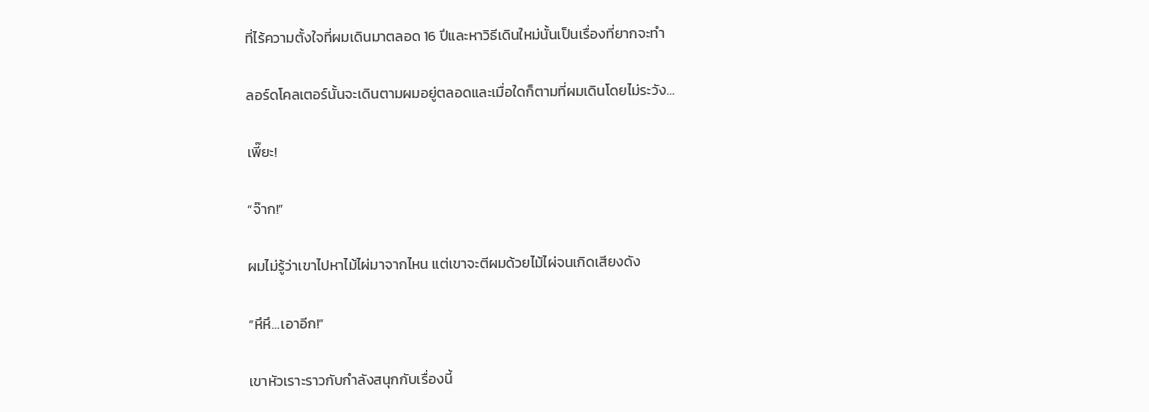ที่ไร้ความตั้งใจที่ผมเดินมาตลอด 16 ปีและหาวิธีเดินใหม่นั้นเป็นเรื่องที่ยากจะทำ

ลอร์ดโคลเตอร์นั้นจะเดินตามผมอยู่ตลอดและเมื่อใดก็ตามที่ผมเดินโดยไม่ระวัง…

เพี๊ยะ!

“จ๊าก!”

ผมไม่รู้ว่าเขาไปหาไม้ไผ่มาจากไหน แต่เขาจะตีผมด้วยไม้ไผ่จนเกิดเสียงดัง

“หึหึ…เอาอีก!”

เขาหัวเราะราวกับกำลังสนุกกับเรื่องนี้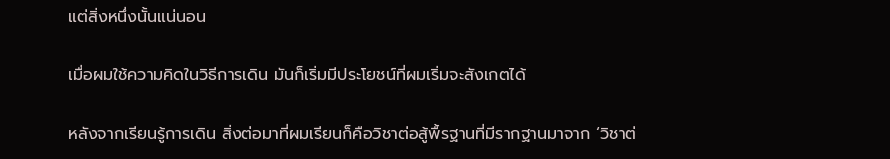แต่สิ่งหนึ่งนั้นแน่นอน

เมื่อผมใช้ความคิดในวิธีการเดิน มันก็เริ่มมีประโยชน์ที่ผมเริ่มจะสังเกตได้

หลังจากเรียนรู้การเดิน สิ่งต่อมาที่ผมเรียนก็คือวิชาต่อสู้พื้รฐานที่มีรากฐานมาจาก ‘วิชาต่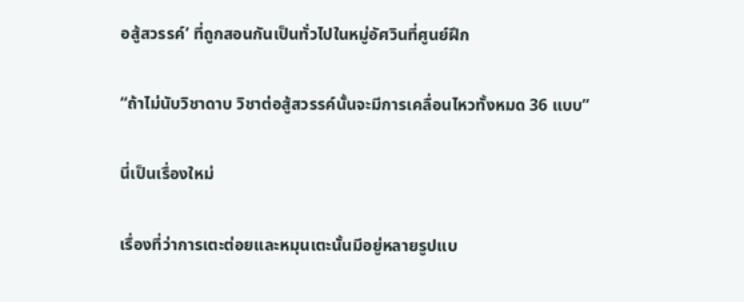อสู้สวรรค์’ ที่ถูกสอนกันเป็นทั่วไปในหมู่อัศวินที่ศูนย์ฝึก

“ถ้าไม่นับวิชาดาบ วิชาต่อสู้สวรรค์นั้นจะมีการเคลื่อนไหวทั้งหมด 36 แบบ”

นี่เป็นเรื่องใหม่

เรื่องที่ว่าการเตะต่อยและหมุนเตะนั้นมีอยู่หลายรูปแบ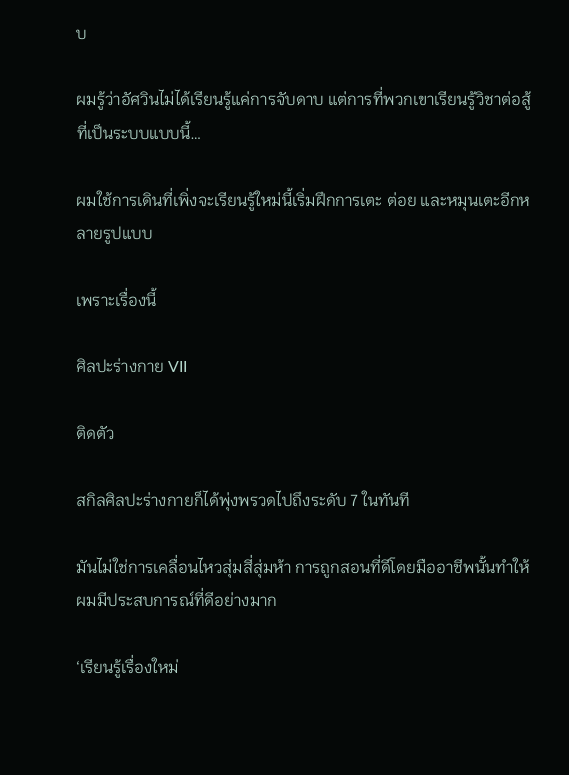บ

ผมรู้ว่าอัศวินไม่ได้เรียนรู้แค่การจับดาบ แต่การที่พวกเขาเรียนรู้วิชาต่อสู้ที่เป็นระบบแบบนี้…

ผมใช้การเดินที่เพิ่งจะเรียนรู้ใหม่นี้เริ่มฝึกการเตะ ต่อย และหมุนเตะอีกหลายรูปแบบ

เพราะเรื่องนี้

ศิลปะร่างกาย VII

ติดตัว

สกิลศิลปะร่างกายก็ได้พุ่งพรวดไปถึงระดับ 7 ในทันที

มันไม่ใช่การเคลื่อนไหวสุ่มสี่สุ่มห้า การถูกสอนที่ดีโดยมืออาชีพนั้นทำให้ผมมีประสบการณ์ที่ดีอย่างมาก

‘เรียนรู้เรื่องใหม่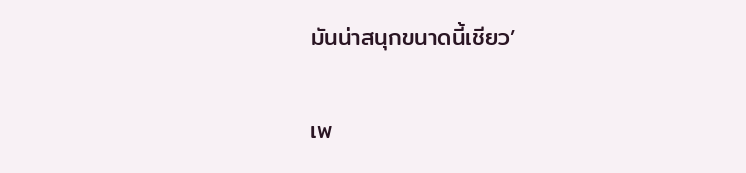มันน่าสนุกขนาดนี้เชียว’

เพ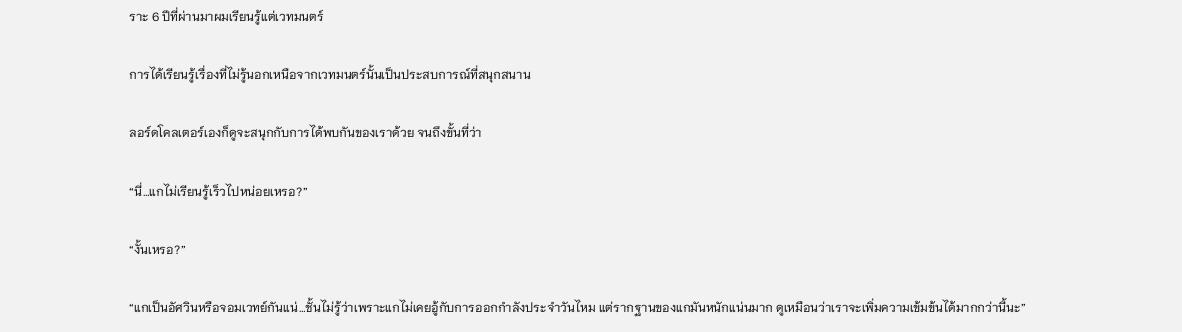ราะ 6 ปีที่ผ่านมาผมเรียนรู้แต่เวทมนตร์

การได้เรียนรู้เรื่องที่ไม่รู้นอกเหนือจากเวทมนตร์นั้นเป็นประสบการณ์ที่สนุกสนาน

ลอร์ดโคลเตอร์เองก็ดูจะสนุกกับการได้พบกันของเราด้วย จนถึงขั้นที่ว่า

“นี่…แกไม่เรียนรู้เร็วไปหน่อยเหรอ?”

“งั้นเหรอ?”

“แกเป็นอัศวินหรือจอมเวทย์กันแน่…ชั้นไม่รู้ว่าเพราะแกไม่เคยอู้กับการออกกำลังประจำวันไหม แต่รากฐานของแกมันหนักแน่นมาก ดูเหมือนว่าเราจะเพิ่มความเข้มข้นได้มากกว่านี้นะ”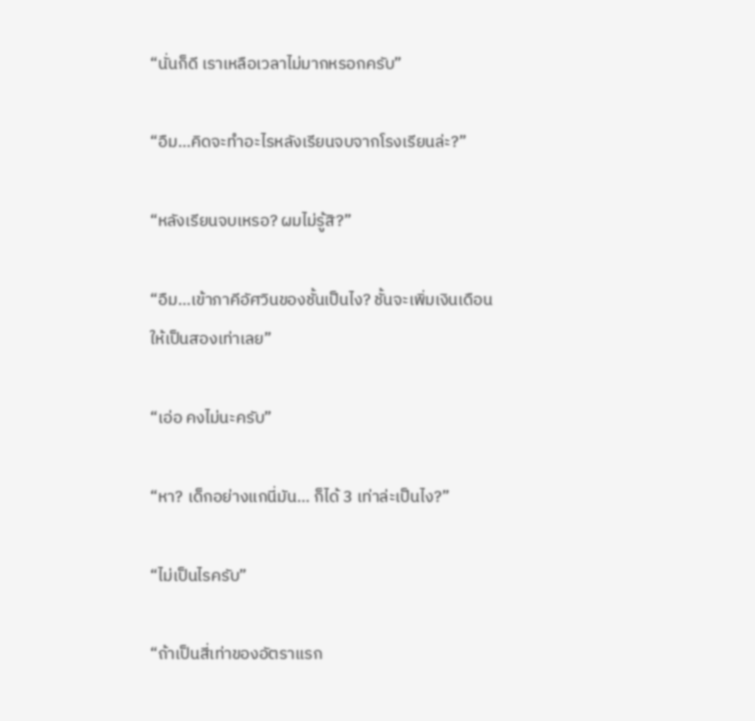“นั่นก็ดี เราเหลือเวลาไม่มากหรอกครับ”

“อืม…คิดจะทำอะไรหลังเรียนจบจากโรงเรียนล่ะ?”

“หลังเรียนจบเหรอ? ผมไม่รู้สิ?”

“อืม…เข้าภาคีอัศวินของชั้นเป็นไง? ชั้นจะเพิ่มเงินเดือนให้เป็นสองเท่าเลย”

“เอ่อ คงไม่นะครับ”

“หา? เด็กอย่างแกนี่มัน… ก็ได้ 3 เท่าล่ะเป็นไง?”

“ไม่เป็นไรครับ”

“ถ้าเป็นสี่เท่าของอัตราแรก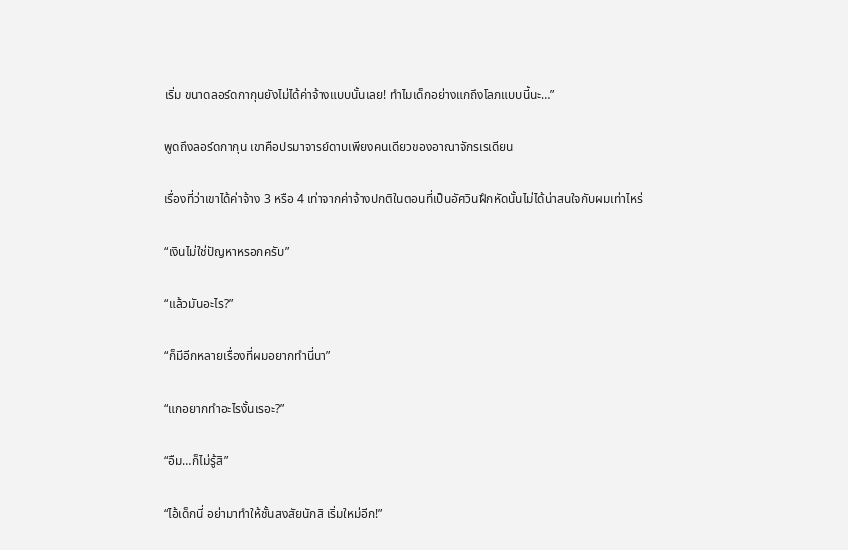เริ่ม ขนาดลอร์ดกากุนยังไม่ได้ค่าจ้างแบบนั้นเลย! ทำไมเด็กอย่างแกถึงโลภแบบนี้นะ…”

พูดถึงลอร์ดกากุน เขาคือปรมาจารย์ดาบเพียงคนเดียวของอาณาจักรเรเดียน

เรื่องที่ว่าเขาได้ค่าจ้าง 3 หรือ 4 เท่าจากค่าจ้างปกติในตอนที่เป็นอัศวินฝึกหัดนั้นไม่ได้น่าสนใจกับผมเท่าไหร่

“เงินไม่ใช่ปัญหาหรอกครับ”

“แล้วมันอะไร?”

“ก็มีอีกหลายเรื่องที่ผมอยากทำนี่นา”

“แกอยากทำอะไรงั้นเรอะ?”

“อืม…ก็ไม่รู้สิ”

“ไอ้เด็กนี่ อย่ามาทำให้ชั้นสงสัยนักสิ เริ่มใหม่อีก!”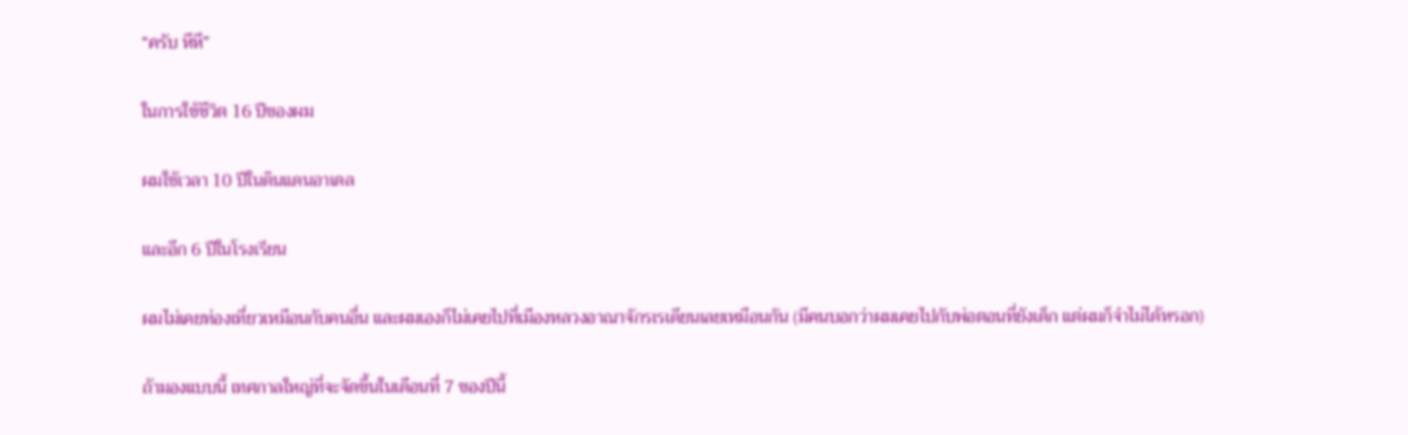“ครับ หึหึ”

ในการใช้ชีวิต 16 ปีของผม

ผมใช้เวลา 10 ปีในดินแดนอาเดล

และอีก 6 ปีในโรงเรียน

ผมไม่เคยท่องเที่ยวเหมือนกับคนอื่น และผมเองก็ไม่เคยไปที่เมืองหลวงอาณาจักรเรเดียนเลยเหมือนกัน (มีคนบอกว่าผมเคยไปกับพ่อตอนที่ยังเด็ก แต่ผมก็จำไม่ได้หรอก)

ถ้ามองแบบนี้ เทศกาลใหญ่ที่จะจัดขึ้นในเดือนที่ 7 ของปีนี้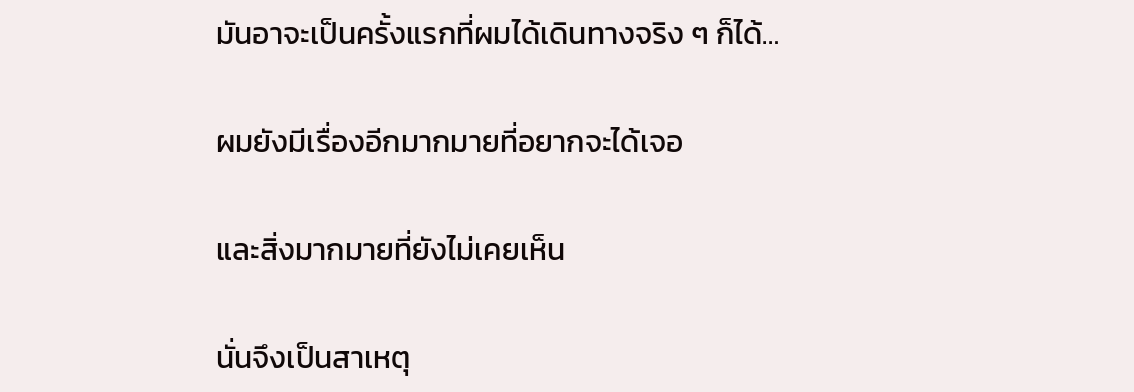มันอาจะเป็นครั้งแรกที่ผมได้เดินทางจริง ๆ ก็ได้…

ผมยังมีเรื่องอีกมากมายที่อยากจะได้เจอ

และสิ่งมากมายที่ยังไม่เคยเห็น

นั่นจึงเป็นสาเหตุ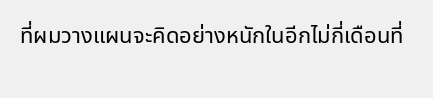ที่ผมวางแผนจะคิดอย่างหนักในอีกไม่กี่เดือนที่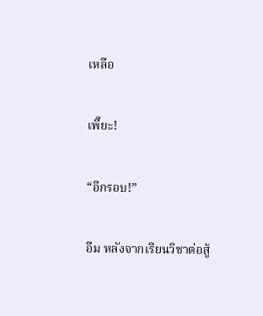เหลือ

เพี๊ยะ!

“อีกรอบ!”

อืม หลังจากเรียนวิชาต่อสู้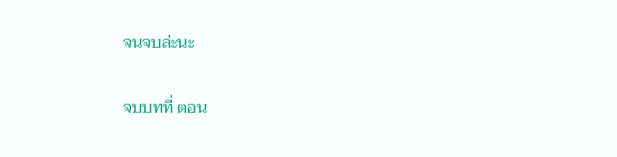จนจบล่ะนะ

จบบทที่ ตอน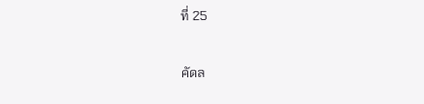ที่ 25

คัดล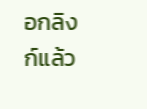อกลิงก์แล้ว